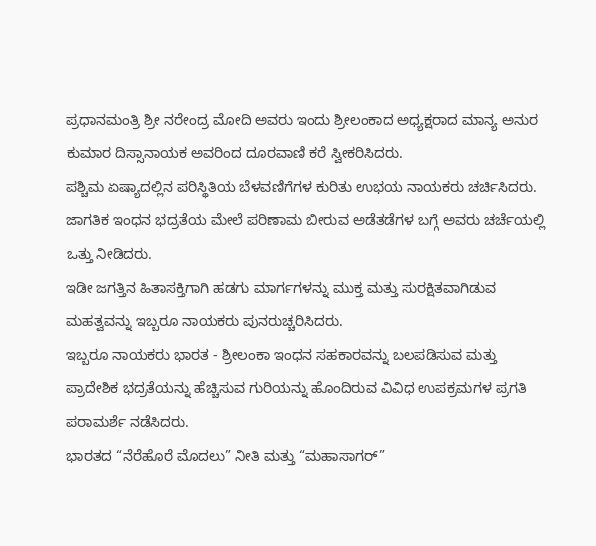ಪ್ರಧಾನಮಂತ್ರಿ ಶ್ರೀ ನರೇಂದ್ರ ಮೋದಿ ಅವರು ಇಂದು ಶ್ರೀಲಂಕಾದ ಅಧ್ಯಕ್ಷರಾದ ಮಾನ್ಯ ಅನುರ ಕುಮಾರ ದಿಸ್ಸಾನಾಯಕ ಅವರಿಂದ ದೂರವಾಣಿ ಕರೆ ಸ್ವೀಕರಿಸಿದರು.
ಪಶ್ಚಿಮ ಏಷ್ಯಾದಲ್ಲಿನ ಪರಿಸ್ಥಿತಿಯ ಬೆಳವಣಿಗೆಗಳ ಕುರಿತು ಉಭಯ ನಾಯಕರು ಚರ್ಚಿಸಿದರು. ಜಾಗತಿಕ ಇಂಧನ ಭದ್ರತೆಯ ಮೇಲೆ ಪರಿಣಾಮ ಬೀರುವ ಅಡೆತಡೆಗಳ ಬಗ್ಗೆ ಅವರು ಚರ್ಚೆಯಲ್ಲಿ ಒತ್ತು ನೀಡಿದರು.
ಇಡೀ ಜಗತ್ತಿನ ಹಿತಾಸಕ್ತಿಗಾಗಿ ಹಡಗು ಮಾರ್ಗಗಳನ್ನು ಮುಕ್ತ ಮತ್ತು ಸುರಕ್ಷಿತವಾಗಿಡುವ ಮಹತ್ವವನ್ನು ಇಬ್ಬರೂ ನಾಯಕರು ಪುನರುಚ್ಚರಿಸಿದರು.
ಇಬ್ಬರೂ ನಾಯಕರು ಭಾರತ - ಶ್ರೀಲಂಕಾ ಇಂಧನ ಸಹಕಾರವನ್ನು ಬಲಪಡಿಸುವ ಮತ್ತು ಪ್ರಾದೇಶಿಕ ಭದ್ರತೆಯನ್ನು ಹೆಚ್ಚಿಸುವ ಗುರಿಯನ್ನು ಹೊಂದಿರುವ ವಿವಿಧ ಉಪಕ್ರಮಗಳ ಪ್ರಗತಿ ಪರಾಮರ್ಶೆ ನಡೆಸಿದರು.
ಭಾರತದ “ನೆರೆಹೊರೆ ಮೊದಲು” ನೀತಿ ಮತ್ತು “ಮಹಾಸಾಗರ್”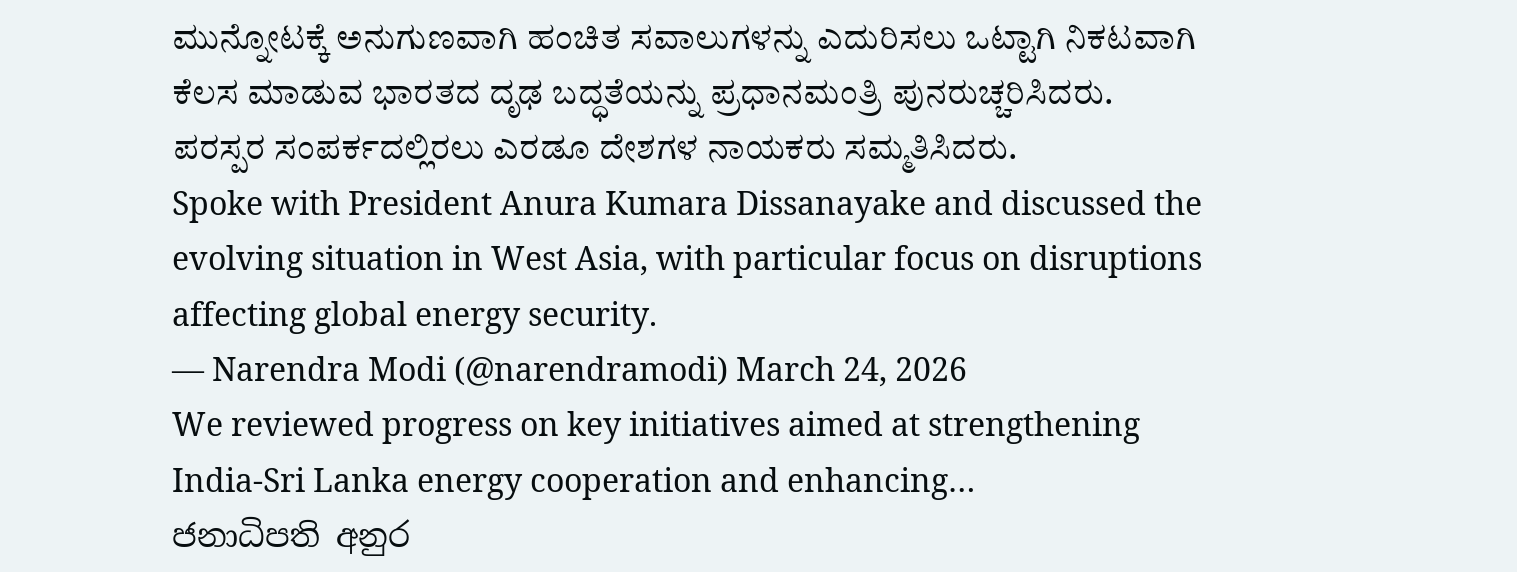ಮುನ್ನೋಟಕ್ಕೆ ಅನುಗುಣವಾಗಿ ಹಂಚಿತ ಸವಾಲುಗಳನ್ನು ಎದುರಿಸಲು ಒಟ್ಟಾಗಿ ನಿಕಟವಾಗಿ ಕೆಲಸ ಮಾಡುವ ಭಾರತದ ದೃಢ ಬದ್ಧತೆಯನ್ನು ಪ್ರಧಾನಮಂತ್ರಿ ಪುನರುಚ್ಚರಿಸಿದರು.
ಪರಸ್ಪರ ಸಂಪರ್ಕದಲ್ಲಿರಲು ಎರಡೂ ದೇಶಗಳ ನಾಯಕರು ಸಮ್ಮತಿಸಿದರು.
Spoke with President Anura Kumara Dissanayake and discussed the evolving situation in West Asia, with particular focus on disruptions affecting global energy security.
— Narendra Modi (@narendramodi) March 24, 2026
We reviewed progress on key initiatives aimed at strengthening India-Sri Lanka energy cooperation and enhancing…
ජනාධිපති අනුර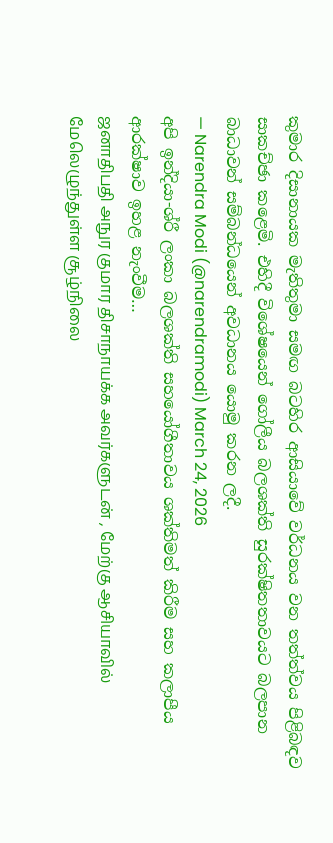කුමාර දිසානායක මැතිතුමා සමඟ බටහිර ආසියාවේ වර්ධනය වන තත්ත්වය පිළිබඳව සාකච්ඡා කළෙමි. එහිදී විශේෂයෙන් ගෝලීය බලශක්ති සුරක්ෂිතතාවයට බලපාන බාධාවන් සම්බන්ධයෙන් අවධානය යොමු කරන ලදී.
— Narendra Modi (@narendramodi) March 24, 2026
අපි ඉන්දියා-ශ්රී ලංකා බලශක්ති සහයෝගීතාවය ශක්තිමත් කිරීම සහ කලාපීය ආරක්ෂාව ඉහළ නැංවීම…
ஜனாதிபதி அநுர குமார திசாநாயக்க அவர்களுடன் , மேற்கு ஆசியாவில் மேலெழுந்துள்ள சூழ்நிலை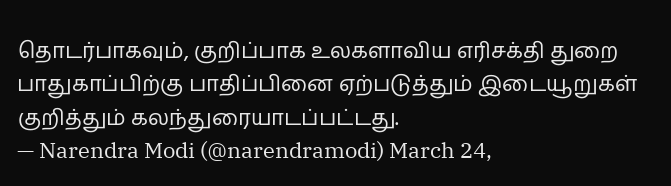தொடர்பாகவும், குறிப்பாக உலகளாவிய எரிசக்தி துறை பாதுகாப்பிற்கு பாதிப்பினை ஏற்படுத்தும் இடையூறுகள் குறித்தும் கலந்துரையாடப்பட்டது.
— Narendra Modi (@narendramodi) March 24,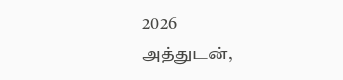2026
அத்துடன்,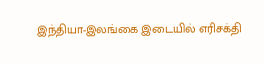இந்தியா-இலங்கை இடையில் எரிசக்தி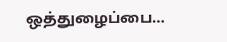ஒத்துழைப்பை…